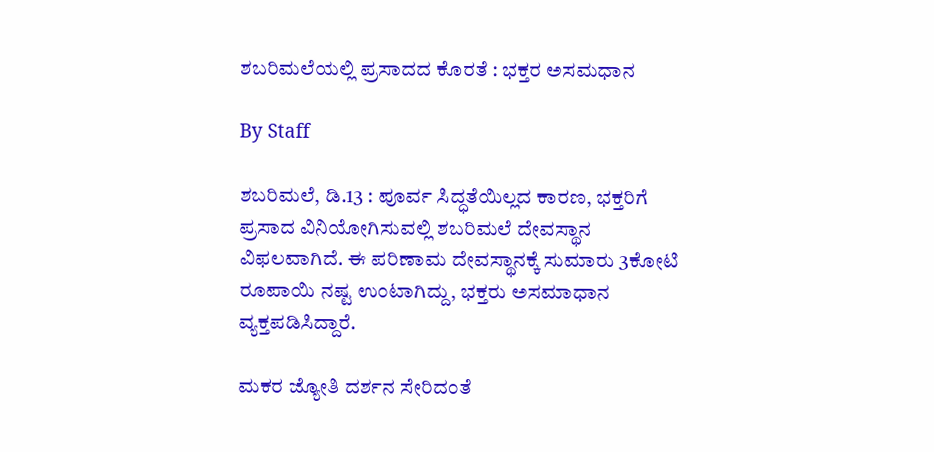ಶಬರಿಮಲೆಯಲ್ಲಿ ಪ್ರಸಾದದ ಕೊರತೆ : ಭಕ್ತರ ಅಸಮಧಾನ

By Staff

ಶಬರಿಮಲೆ, ಡಿ.13 : ಪೂರ್ವ ಸಿದ್ಧತೆಯಿಲ್ಲದ ಕಾರಣ, ಭಕ್ತರಿಗೆ ಪ್ರಸಾದ ವಿನಿಯೋಗಿಸುವಲ್ಲಿ ಶಬರಿಮಲೆ ದೇವಸ್ಥಾನ ವಿಫಲವಾಗಿದೆ. ಈ ಪರಿಣಾಮ ದೇವಸ್ಥಾನಕ್ಕೆ ಸುಮಾರು 3ಕೋಟಿ ರೂಪಾಯಿ ನಷ್ಟ ಉಂಟಾಗಿದ್ದು, ಭಕ್ತರು ಅಸಮಾಧಾನ ವ್ಯಕ್ತಪಡಿಸಿದ್ದಾರೆ.

ಮಕರ ಜ್ಯೋತಿ ದರ್ಶನ ಸೇರಿದಂತೆ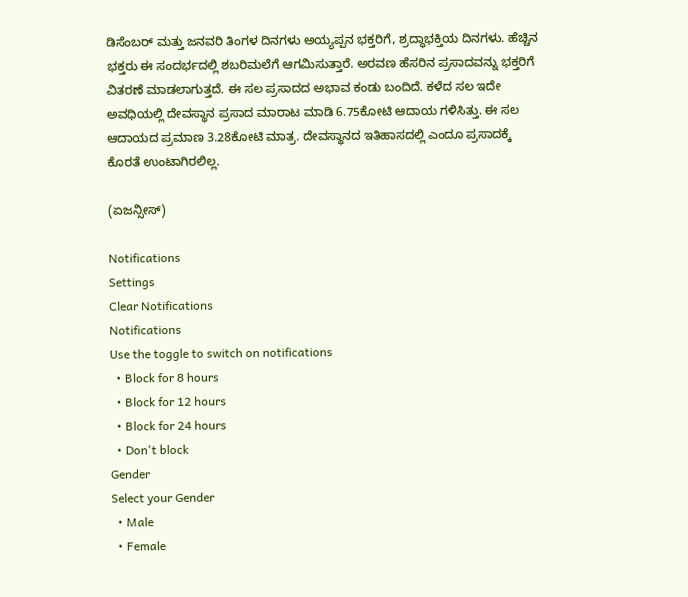ಡಿಸೆಂಬರ್ ಮತ್ತು ಜನವರಿ ತಿಂಗಳ ದಿನಗಳು ಅಯ್ಯಪ್ಪನ ಭಕ್ತರಿಗೆ, ಶ್ರದ್ಧಾಭಕ್ತಿಯ ದಿನಗಳು. ಹೆಚ್ಚಿನ ಭಕ್ತರು ಈ ಸಂದರ್ಭದಲ್ಲಿ ಶಬರಿಮಲೆಗೆ ಆಗಮಿಸುತ್ತಾರೆ. ಅರವಣ ಹೆಸರಿನ ಪ್ರಸಾದವನ್ನು ಭಕ್ತರಿಗೆ ವಿತರಣೆ ಮಾಡಲಾಗುತ್ತದೆ. ಈ ಸಲ ಪ್ರಸಾದದ ಅಭಾವ ಕಂಡು ಬಂದಿದೆ. ಕಳೆದ ಸಲ ಇದೇ ಅವಧಿಯಲ್ಲಿ ದೇವಸ್ಥಾನ ಪ್ರಸಾದ ಮಾರಾಟ ಮಾಡಿ 6.75ಕೋಟಿ ಆದಾಯ ಗಳಿಸಿತ್ತು. ಈ ಸಲ ಆದಾಯದ ಪ್ರಮಾಣ 3.28ಕೋಟಿ ಮಾತ್ರ. ದೇವಸ್ಥಾನದ ಇತಿಹಾಸದಲ್ಲಿ ಎಂದೂ ಪ್ರಸಾದಕ್ಕೆ ಕೊರತೆ ಉಂಟಾಗಿರಲಿಲ್ಲ.

(ಏಜನ್ಸೀಸ್)

Notifications
Settings
Clear Notifications
Notifications
Use the toggle to switch on notifications
  • Block for 8 hours
  • Block for 12 hours
  • Block for 24 hours
  • Don't block
Gender
Select your Gender
  • Male
  • Female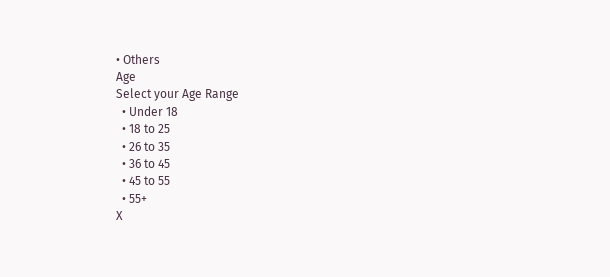• Others
Age
Select your Age Range
  • Under 18
  • 18 to 25
  • 26 to 35
  • 36 to 45
  • 45 to 55
  • 55+
X